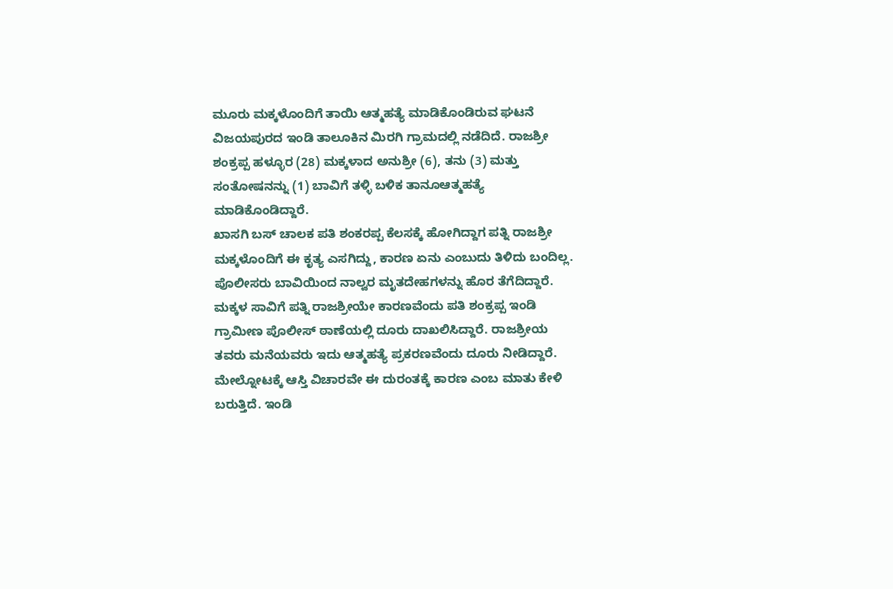ಮೂರು ಮಕ್ಕಳೊಂದಿಗೆ ತಾಯಿ ಆತ್ಮಹತ್ಯೆ ಮಾಡಿಕೊಂಡಿರುವ ಘಟನೆ ವಿಜಯಪುರದ ಇಂಡಿ ತಾಲೂಕಿನ ಮಿರಗಿ ಗ್ರಾಮದಲ್ಲಿ ನಡೆದಿದೆ. ರಾಜಶ್ರೀ ಶಂಕ್ರಪ್ಪ ಹಳ್ಳೂರ (28) ಮಕ್ಕಳಾದ ಅನುಶ್ರೀ (6), ತನು (3) ಮತ್ತು ಸಂತೋಷನನ್ನು (1) ಬಾವಿಗೆ ತಳ್ಳಿ ಬಳಿಕ ತಾನೂಆತ್ಮಹತ್ಯೆ ಮಾಡಿಕೊಂಡಿದ್ದಾರೆ.
ಖಾಸಗಿ ಬಸ್ ಚಾಲಕ ಪತಿ ಶಂಕರಪ್ಪ ಕೆಲಸಕ್ಕೆ ಹೋಗಿದ್ದಾಗ ಪತ್ನಿ ರಾಜಶ್ರೀ ಮಕ್ಕಳೊಂದಿಗೆ ಈ ಕೃತ್ಯ ಎಸಗಿದ್ದು, ಕಾರಣ ಏನು ಎಂಬುದು ತಿಳಿದು ಬಂದಿಲ್ಲ. ಪೊಲೀಸರು ಬಾವಿಯಿಂದ ನಾಲ್ವರ ಮೃತದೇಹಗಳನ್ನು ಹೊರ ತೆಗೆದಿದ್ದಾರೆ.
ಮಕ್ಕಳ ಸಾವಿಗೆ ಪತ್ನಿ ರಾಜಶ್ರೀಯೇ ಕಾರಣವೆಂದು ಪತಿ ಶಂಕ್ರಪ್ಪ ಇಂಡಿ ಗ್ರಾಮೀಣ ಪೊಲೀಸ್ ಠಾಣೆಯಲ್ಲಿ ದೂರು ದಾಖಲಿಸಿದ್ದಾರೆ. ರಾಜಶ್ರೀಯ ತವರು ಮನೆಯವರು ಇದು ಆತ್ಮಹತ್ಯೆ ಪ್ರಕರಣವೆಂದು ದೂರು ನೀಡಿದ್ದಾರೆ. ಮೇಲ್ನೋಟಕ್ಕೆ ಆಸ್ತಿ ವಿಚಾರವೇ ಈ ದುರಂತಕ್ಕೆ ಕಾರಣ ಎಂಬ ಮಾತು ಕೇಳಿ ಬರುತ್ತಿದೆ. ಇಂಡಿ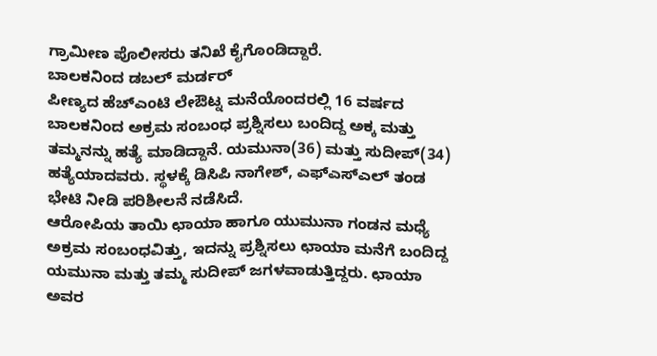ಗ್ರಾಮೀಣ ಪೊಲೀಸರು ತನಿಖೆ ಕೈಗೊಂಡಿದ್ದಾರೆ.
ಬಾಲಕನಿಂದ ಡಬಲ್ ಮರ್ಡರ್
ಪೀಣ್ಯದ ಹೆಚ್ಎಂಟಿ ಲೇಔಟ್ನ ಮನೆಯೊಂದರಲ್ಲಿ 16 ವರ್ಷದ ಬಾಲಕನಿಂದ ಅಕ್ರಮ ಸಂಬಂಧ ಪ್ರಶ್ನಿಸಲು ಬಂದಿದ್ದ ಅಕ್ಕ ಮತ್ತು ತಮ್ಮನನ್ನು ಹತ್ಯೆ ಮಾಡಿದ್ದಾನೆ. ಯಮುನಾ(36) ಮತ್ತು ಸುದೀಪ್(34) ಹತ್ಯೆಯಾದವರು. ಸ್ಥಳಕ್ಕೆ ಡಿಸಿಪಿ ನಾಗೇಶ್, ಎಫ್ಎಸ್ಎಲ್ ತಂಡ ಭೇಟಿ ನೀಡಿ ಪರಿಶೀಲನೆ ನಡೆಸಿದೆ.
ಆರೋಪಿಯ ತಾಯಿ ಛಾಯಾ ಹಾಗೂ ಯುಮುನಾ ಗಂಡನ ಮಧ್ಯೆ ಅಕ್ರಮ ಸಂಬಂಧವಿತ್ತು, ಇದನ್ನು ಪ್ರಶ್ನಿಸಲು ಛಾಯಾ ಮನೆಗೆ ಬಂದಿದ್ದ ಯಮುನಾ ಮತ್ತು ತಮ್ಮ ಸುದೀಪ್ ಜಗಳವಾಡುತ್ತಿದ್ದರು. ಛಾಯಾ ಅವರ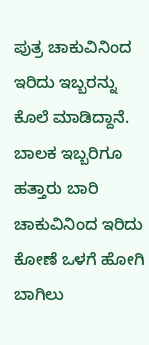ಪುತ್ರ ಚಾಕುವಿನಿಂದ ಇರಿದು ಇಬ್ಬರನ್ನು ಕೊಲೆ ಮಾಡಿದ್ದಾನೆ.
ಬಾಲಕ ಇಬ್ಬರಿಗೂ ಹತ್ತಾರು ಬಾರಿ ಚಾಕುವಿನಿಂದ ಇರಿದು ಕೋಣೆ ಒಳಗೆ ಹೋಗಿ ಬಾಗಿಲು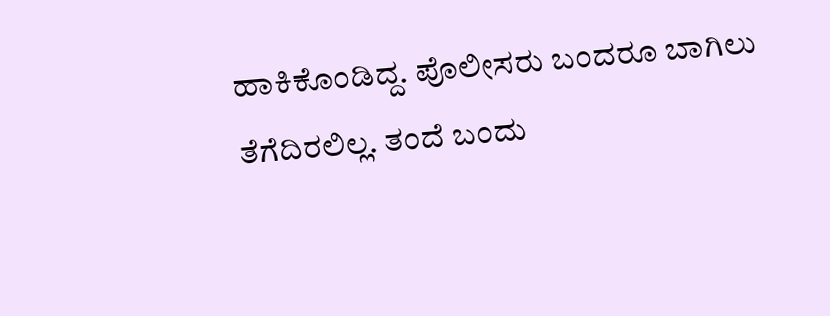ಹಾಕಿಕೊಂಡಿದ್ದ. ಪೊಲೀಸರು ಬಂದರೂ ಬಾಗಿಲು ತೆಗೆದಿರಲಿಲ್ಲ. ತಂದೆ ಬಂದು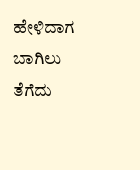ಹೇಳಿದಾಗ ಬಾಗಿಲು ತೆಗೆದು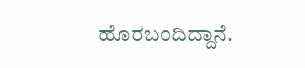ಹೊರಬಂದಿದ್ದಾನೆ.